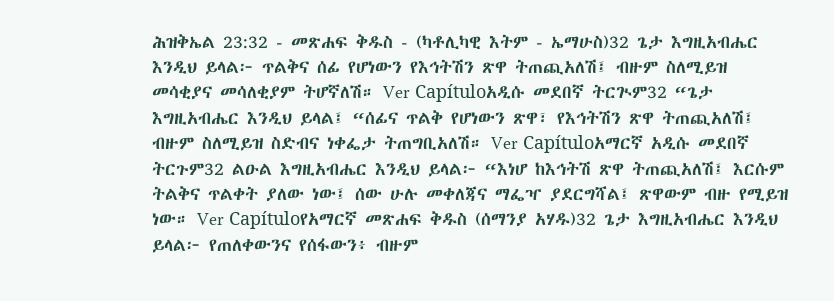ሕዝቅኤል 23:32 - መጽሐፍ ቅዱስ - (ካቶሊካዊ እትም - ኤማሁስ)32 ጌታ እግዚአብሔር እንዲህ ይላል፦ ጥልቅና ሰፊ የሆነውን የእኅትሽን ጽዋ ትጠጪአለሽ፤ ብዙም ስለሚይዝ መሳቂያና መሳለቂያም ትሆኛለሽ። Ver Capítuloአዲሱ መደበኛ ትርጒም32 “ጌታ እግዚአብሔር እንዲህ ይላል፤ “ሰፊና ጥልቅ የሆነውን ጽዋ፣ የእኅትሽን ጽዋ ትጠጪአለሽ፤ ብዙም ስለሚይዝ ስድብና ነቀፌታ ትጠግቢአለሽ። Ver Capítuloአማርኛ አዲሱ መደበኛ ትርጉም32 ልዑል እግዚአብሔር እንዲህ ይላል፦ “እነሆ ከእኅትሽ ጽዋ ትጠጪአለሽ፤ እርሱም ትልቅና ጥልቀት ያለው ነው፤ ሰው ሁሉ መቀለጃና ማፌዣ ያደርግሻል፤ ጽዋውም ብዙ የሚይዝ ነው። Ver Capítuloየአማርኛ መጽሐፍ ቅዱስ (ሰማንያ አሃዱ)32 ጌታ እግዚአብሔር እንዲህ ይላል፦ የጠለቀውንና የሰፋውን፥ ብዙም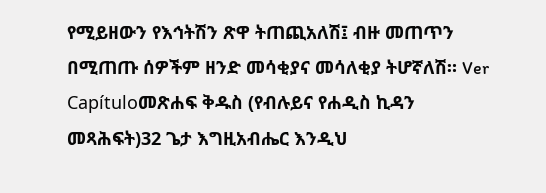የሚይዘውን የእኅትሽን ጽዋ ትጠጪአለሽ፤ ብዙ መጠጥን በሚጠጡ ሰዎችም ዘንድ መሳቂያና መሳለቂያ ትሆኛለሽ። Ver Capítuloመጽሐፍ ቅዱስ (የብሉይና የሐዲስ ኪዳን መጻሕፍት)32 ጌታ እግዚአብሔር እንዲህ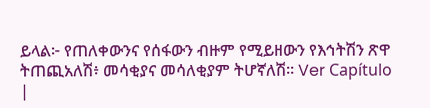ይላል፦ የጠለቀውንና የሰፋውን ብዙም የሚይዘውን የእኅትሽን ጽዋ ትጠጪአለሽ፥ መሳቂያና መሳለቂያም ትሆኛለሽ። Ver Capítulo |